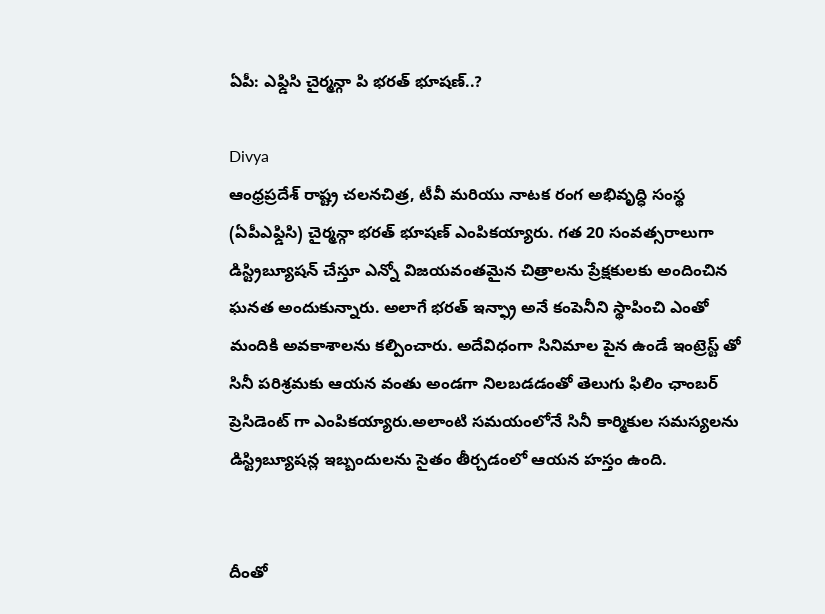ఏపీ: ఎఫ్డిసి చైర్మన్గా పి భరత్ భూషణ్..?

Divya
ఆంధ్రప్రదేశ్ రాష్ట్ర చలనచిత్ర, టీవీ మరియు నాటక రంగ అభివృద్ధి సంస్థ (ఏపీఎఫ్డిసి) చైర్మన్గా భరత్ భూషణ్ ఎంపికయ్యారు. గత 20 సంవత్సరాలుగా డిస్ట్రిబ్యూషన్ చేస్తూ ఎన్నో విజయవంతమైన చిత్రాలను ప్రేక్షకులకు అందించిన ఘనత అందుకున్నారు. అలాగే భరత్ ఇన్ఫ్రా అనే కంపెనీని స్థాపించి ఎంతో మందికి అవకాశాలను కల్పించారు. అదేవిధంగా సినిమాల పైన ఉండే ఇంట్రెస్ట్ తో సినీ పరిశ్రమకు ఆయన వంతు అండగా నిలబడడంతో తెలుగు ఫిలిం ఛాంబర్ ప్రెసిడెంట్ గా ఎంపికయ్యారు.అలాంటి సమయంలోనే సినీ కార్మికుల సమస్యలను డిస్ట్రిబ్యూషన్ల ఇబ్బందులను సైతం తీర్చడంలో ఆయన హస్తం ఉంది.


దీంతో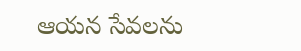ఆయన సేవలను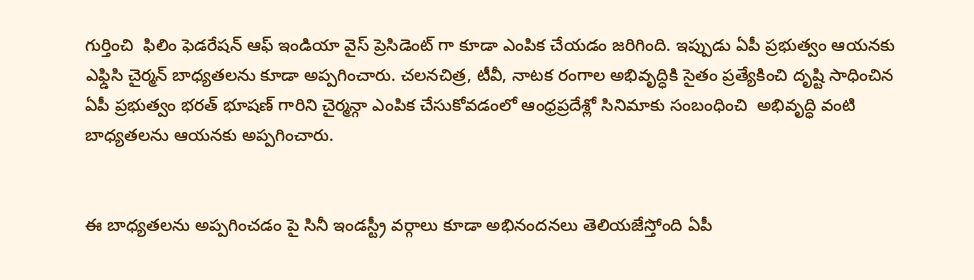గుర్తించి  ఫిలిం ఫెడరేషన్ ఆఫ్ ఇండియా వైస్ ప్రెసిడెంట్ గా కూడా ఎంపిక చేయడం జరిగింది. ఇప్పుడు ఏపీ ప్రభుత్వం ఆయనకు ఎఫ్డిసి చైర్మన్ బాధ్యతలను కూడా అప్పగించారు. చలనచిత్ర, టీవీ, నాటక రంగాల అభివృద్ధికి సైతం ప్రత్యేకించి దృష్టి సాధించిన ఏపీ ప్రభుత్వం భరత్ భూషణ్ గారిని చైర్మన్గా ఎంపిక చేసుకోవడంలో ఆంధ్రప్రదేశ్లో సినిమాకు సంబంధించి  అభివృద్ధి వంటి బాధ్యతలను ఆయనకు అప్పగించారు.


ఈ బాధ్యతలను అప్పగించడం పై సినీ ఇండస్ట్రీ వర్గాలు కూడా అభినందనలు తెలియజేస్తోంది ఏపీ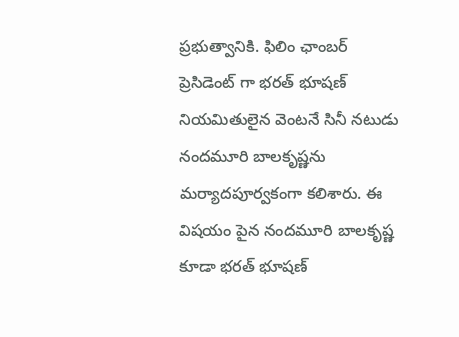ప్రభుత్వానికి. ఫిలిం ఛాంబర్ ప్రెసిడెంట్ గా భరత్ భూషణ్ నియమితులైన వెంటనే సినీ నటుడు నందమూరి బాలకృష్ణను మర్యాదపూర్వకంగా కలిశారు. ఈ విషయం పైన నందమూరి బాలకృష్ణ కూడా భరత్ భూషణ్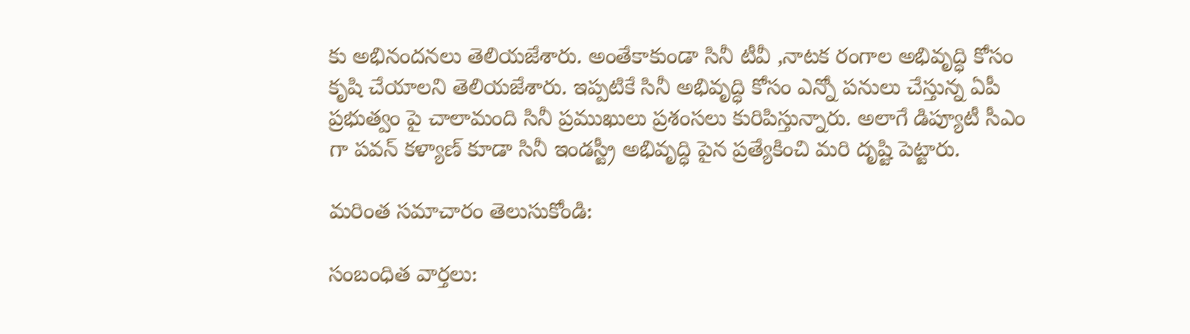కు అభినందనలు తెలియజేశారు. అంతేకాకుండా సినీ టీవీ ,నాటక రంగాల అభివృద్ధి కోసం కృషి చేయాలని తెలియజేశారు. ఇప్పటికే సినీ అభివృద్ధి కోసం ఎన్నో పనులు చేస్తున్న ఏపీ ప్రభుత్వం పై చాలామంది సినీ ప్రముఖులు ప్రశంసలు కురిపిస్తున్నారు. అలాగే డిప్యూటీ సీఎం గా పవన్ కళ్యాణ్ కూడా సినీ ఇండస్ట్రీ అభివృద్ధి పైన ప్రత్యేకించి మరి దృష్టి పెట్టారు.

మరింత సమాచారం తెలుసుకోండి:

సంబంధిత వార్తలు: